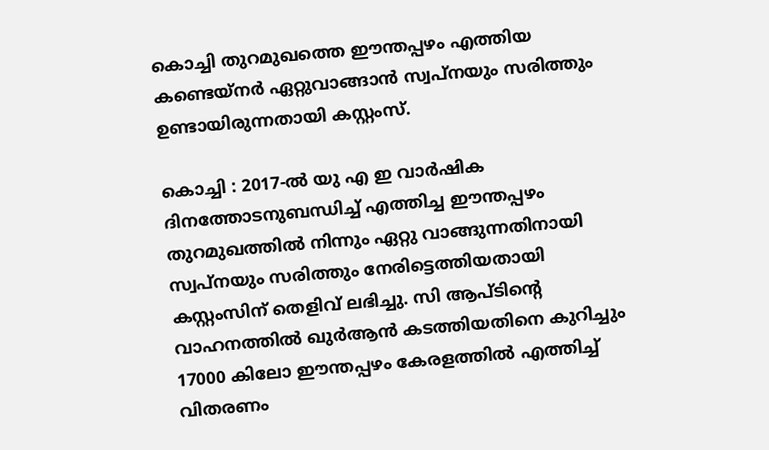കൊച്ചി തുറമുഖത്തെ ഈന്തപ്പഴം എത്തിയ കണ്ടെയ്നർ ഏറ്റുവാങ്ങാൻ സ്വപ്നയും സരിത്തും ഉണ്ടായിരുന്നതായി കസ്റ്റംസ്.

കൊച്ചി : 2017-ല്‍ യു എ ഇ വാർഷിക ദിനത്തോടനുബന്ധിച്ച് എത്തിച്ച ഈന്തപ്പഴം തുറമുഖത്തിൽ നിന്നും ഏറ്റു വാങ്ങുന്നതിനായി സ്വപ്നയും സരിത്തും നേരിട്ടെത്തിയതായി കസ്റ്റംസിന് തെളിവ് ലഭിച്ചു. സി ആപ്ടിന്റെ വാഹനത്തിൽ ഖുർആൻ കടത്തിയതിനെ കുറിച്ചും 17000 കിലോ ഈന്തപ്പഴം കേരളത്തിൽ എത്തിച്ച് വിതരണം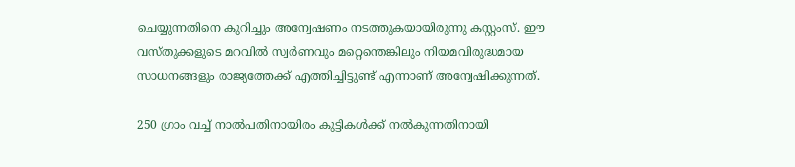ചെയ്യുന്നതിനെ കുറിച്ചും അന്വേഷണം നടത്തുകയായിരുന്നു കസ്റ്റംസ്. ഈ വസ്തുക്കളുടെ മറവിൽ സ്വർണവും മറ്റെന്തെങ്കിലും നിയമവിരുദ്ധമായ സാധനങ്ങളും രാജ്യത്തേക്ക് എത്തിച്ചിട്ടുണ്ട് എന്നാണ് അന്വേഷിക്കുന്നത്.

250 ഗ്രാം വച്ച് നാൽപതിനായിരം കുട്ടികൾക്ക് നൽകുന്നതിനായി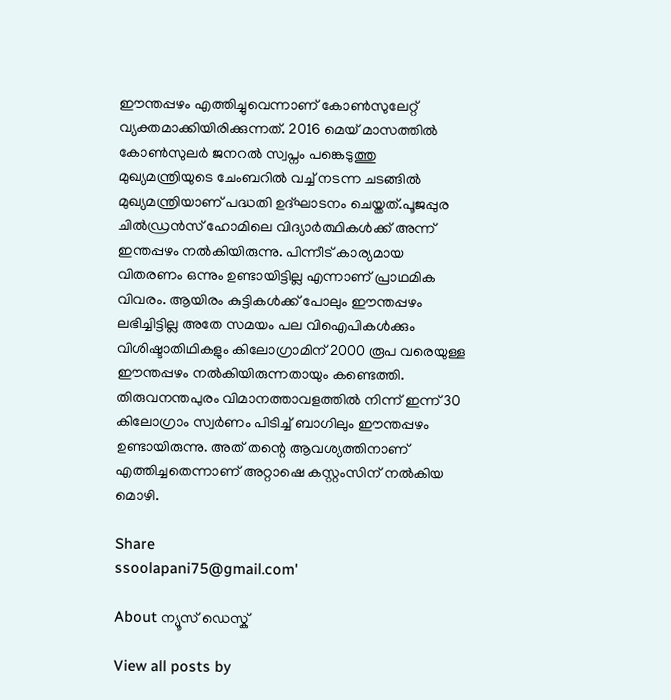ഈന്തപ്പഴം എത്തിച്ചുവെന്നാണ് കോൺസുലേറ്റ് വ്യക്തമാക്കിയിരിക്കുന്നത്. 2016 മെയ് മാസത്തിൽ കോൺസുലർ ജനറൽ സ്വപ്നം പങ്കെടുത്തു മുഖ്യമന്ത്രിയുടെ ചേംബറിൽ വച്ച് നടന്ന ചടങ്ങിൽ മുഖ്യമന്ത്രിയാണ് പദ്ധതി ഉദ്ഘാടനം ചെയ്തത്.പൂജപ്പുര ചിൽഡ്രൻസ് ഹോമിലെ വിദ്യാർത്ഥികൾക്ക് അന്ന് ഇന്തപ്പഴം നൽകിയിരുന്നു. പിന്നീട് കാര്യമായ വിതരണം ഒന്നും ഉണ്ടായിട്ടില്ല എന്നാണ് പ്രാഥമിക വിവരം. ആയിരം കുട്ടികൾക്ക് പോലും ഈന്തപ്പഴം ലഭിച്ചിട്ടില്ല അതേ സമയം പല വിഐപികൾക്കും വിശിഷ്ടാതിഥികളും കിലോഗ്രാമിന് 2000 രൂപ വരെയുള്ള ഈന്തപ്പഴം നൽകിയിരുന്നതായും കണ്ടെത്തി. തിരുവനന്തപുരം വിമാനത്താവളത്തിൽ നിന്ന് ഇന്ന് 30 കിലോഗ്രാം സ്വർണം പിടിച്ച് ബാഗിലും ഈന്തപ്പഴം ഉണ്ടായിരുന്നു. അത് തന്റെ ആവശ്യത്തിനാണ് എത്തിച്ചതെന്നാണ് അറ്റാഷെ കസ്റ്റംസിന് നൽകിയ മൊഴി.

Share
ssoolapani75@gmail.com'

About ന്യൂസ് ഡെസ്ക്

View all posts by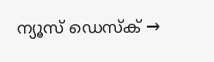ന്യൂസ് ഡെസ്ക് →